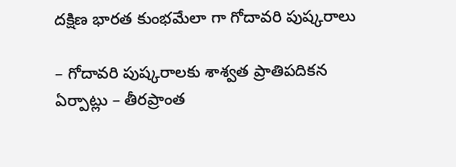దక్షిణ భారత కుంభమేలా గా గోదావరి పుష్కరాలు

– గోదావరి పుష్కరాలకు శాశ్వత ప్రాతిపదికన ఏర్పాట్లు – తీరప్రాంత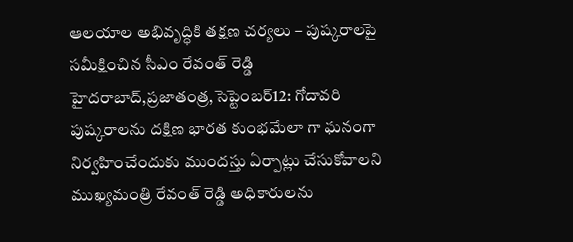ఆలయాల అభివృద్ధికి తక్షణ చర్యలు – పుష్కరాలపై సమీక్షించిన సీఎం రేవంత్ రెడ్డి హైదరాబాద్,ప్రజాతంత్ర,సెప్టెంబర్12: గోదావరి పుష్కరాలను దక్షిణ భారత కుంభమేలా గా ఘనంగా నిర్వహించేందుకు ముందస్తు ఏర్పాట్లు చేసుకోవాలని ముఖ్యమంత్రి రేవంత్ రెడ్డి అధికారులను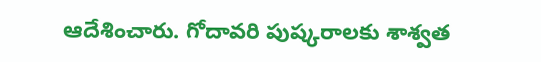ఆదేశించారు. గోదావరి పుష్కరాలకు శాశ్వత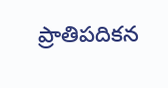ప్రాతిపదికన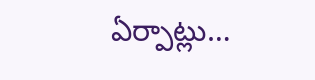ఏర్పాట్లు…